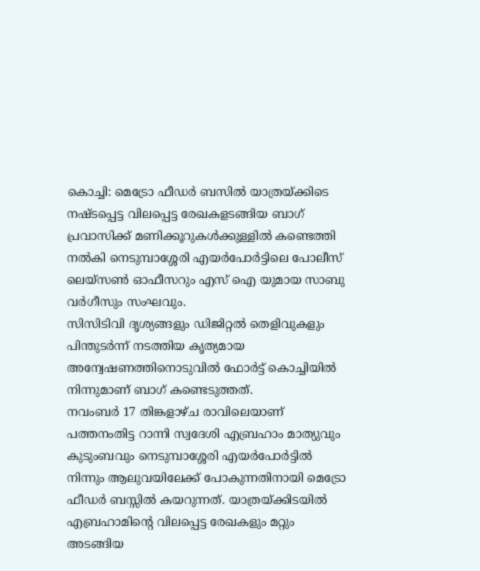കൊച്ചി: മെട്രോ ഫീഡർ ബസിൽ യാത്രയ്ക്കിടെ നഷ്ടപ്പെട്ട വിലപ്പെട്ട രേഖകളടങ്ങിയ ബാഗ് പ്രവാസിക്ക് മണിക്കൂറുകൾക്കുള്ളിൽ കണ്ടെത്തി നൽകി നെടുമ്പാശ്ശേരി എയർപോർട്ടിലെ പോലീസ് ലെയ്സൺ ഓഫീസറും എസ് ഐ യുമായ സാബു വർഗീസും സംഘവും.
സിസിടിവി ദൃശ്യങ്ങളും ഡിജിറ്റൽ തെളിവുകളും പിന്തുടർന്ന് നടത്തിയ കൃത്യമായ അന്വേഷണത്തിനൊടുവിൽ ഫോർട്ട് കൊച്ചിയിൽ നിന്നുമാണ് ബാഗ് കണ്ടെടുത്തത്.
നവംബർ 17 തിങ്കളാഴ്ച രാവിലെയാണ് പത്തനംതിട്ട റാന്നി സ്വദേശി എബ്രഹാം മാത്യുവും കുടുംബവും നെടുമ്പാശ്ശേരി എയർപോർട്ടിൽ നിന്നും ആലുവയിലേക്ക് പോകുന്നതിനായി മെട്രോ ഫീഡർ ബസ്സിൽ കയറുന്നത്. യാത്രയ്ക്കിടയിൽ എബ്രഹാമിന്റെ വിലപ്പെട്ട രേഖകളും മറ്റും അടങ്ങിയ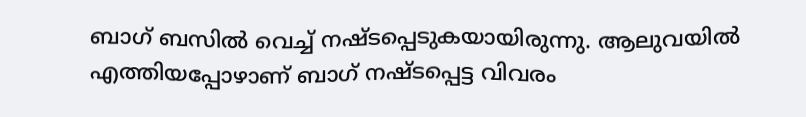ബാഗ് ബസിൽ വെച്ച് നഷ്ടപ്പെടുകയായിരുന്നു. ആലുവയിൽ എത്തിയപ്പോഴാണ് ബാഗ് നഷ്ടപ്പെട്ട വിവരം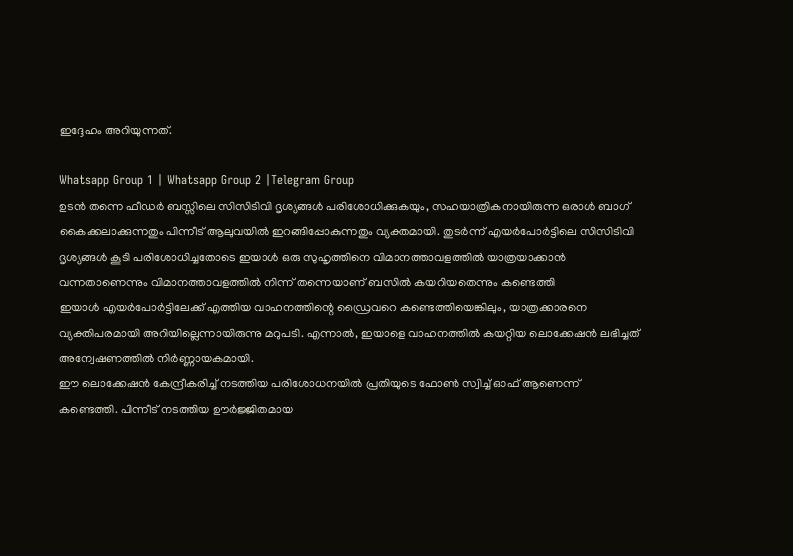ഇദ്ദേഹം അറിയുന്നത്.

Whatsapp Group 1 | Whatsapp Group 2 |Telegram Group
ഉടൻ തന്നെ ഫീഡർ ബസ്സിലെ സിസിടിവി ദൃശ്യങ്ങൾ പരിശോധിക്കുകയും, സഹയാത്രികനായിരുന്ന ഒരാൾ ബാഗ് കൈക്കലാക്കുന്നതും പിന്നീട് ആലുവയിൽ ഇറങ്ങിപ്പോകുന്നതും വ്യക്തമായി. തുടർന്ന് എയർപോർട്ടിലെ സിസിടിവി ദൃശ്യങ്ങൾ കൂടി പരിശോധിച്ചതോടെ ഇയാൾ ഒരു സുഹൃത്തിനെ വിമാനത്താവളത്തിൽ യാത്രയാക്കാൻ വന്നതാണെന്നും വിമാനത്താവളത്തിൽ നിന്ന് തന്നെയാണ് ബസിൽ കയറിയതെന്നും കണ്ടെത്തി
ഇയാൾ എയർപോർട്ടിലേക്ക് എത്തിയ വാഹനത്തിന്റെ ഡ്രൈവറെ കണ്ടെത്തിയെങ്കിലും, യാത്രക്കാരനെ വ്യക്തിപരമായി അറിയില്ലെന്നായിരുന്നു മറുപടി. എന്നാൽ, ഇയാളെ വാഹനത്തിൽ കയറ്റിയ ലൊക്കേഷൻ ലഭിച്ചത് അന്വേഷണത്തിൽ നിർണ്ണായകമായി.
ഈ ലൊക്കേഷൻ കേന്ദ്രീകരിച്ച് നടത്തിയ പരിശോധനയിൽ പ്രതിയുടെ ഫോൺ സ്വിച്ച് ഓഫ് ആണെന്ന് കണ്ടെത്തി. പിന്നീട് നടത്തിയ ഊർജ്ജിതമായ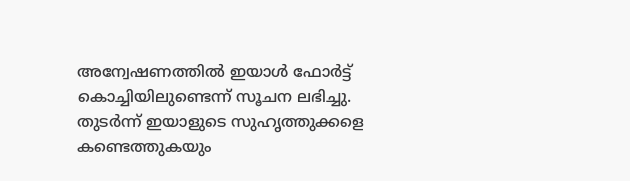അന്വേഷണത്തിൽ ഇയാൾ ഫോർട്ട് കൊച്ചിയിലുണ്ടെന്ന് സൂചന ലഭിച്ചു.
തുടർന്ന് ഇയാളുടെ സുഹൃത്തുക്കളെ കണ്ടെത്തുകയും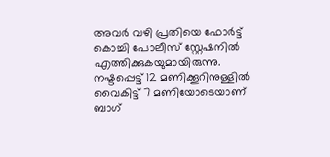അവർ വഴി പ്രതിയെ ഫോർട്ട് കൊച്ചി പോലീസ് സ്റ്റേഷനിൽ എത്തിക്കുകയുമായിരുന്നു. നഷ്ടപ്പെട്ട് 12 മണിക്കൂറിനുള്ളിൽ വൈകിട്ട് 7 മണിയോടെയാണ് ബാഗ്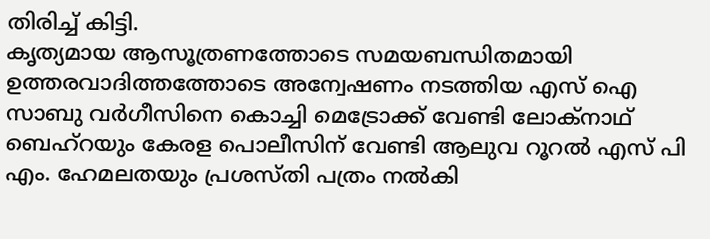തിരിച്ച് കിട്ടി.
കൃത്യമായ ആസൂത്രണത്തോടെ സമയബന്ധിതമായി ഉത്തരവാദിത്തത്തോടെ അന്വേഷണം നടത്തിയ എസ് ഐ സാബു വർഗീസിനെ കൊച്ചി മെട്രോക്ക് വേണ്ടി ലോക്നാഥ് ബെഹ്റയും കേരള പൊലീസിന് വേണ്ടി ആലുവ റൂറൽ എസ് പി എം. ഹേമലതയും പ്രശസ്തി പത്രം നൽകി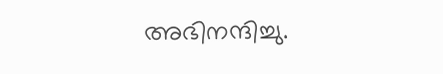അഭിനന്ദിച്ചു.